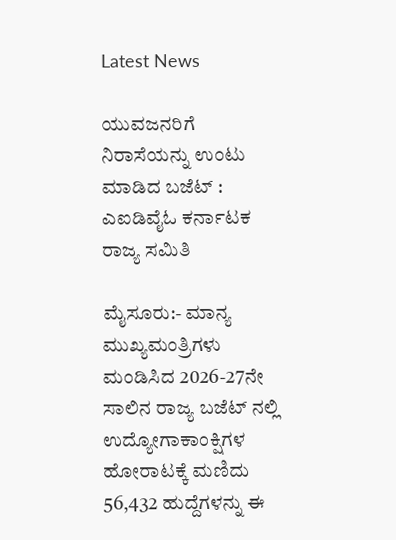Latest News

ಯುವಜನರಿಗೆ ನಿರಾಸೆಯನ್ನು ಉಂಟು ಮಾಡಿದ ಬಜೆಟ್ : ಎಐಡಿವೈಓ ಕರ್ನಾಟಕ ರಾಜ್ಯ ಸಮಿತಿ

ಮೈಸೂರು:- ಮಾನ್ಯ ಮುಖ್ಯಮಂತ್ರಿಗಳು ಮಂಡಿಸಿದ 2026-27ನೇ ಸಾಲಿನ ರಾಜ್ಯ ಬಜೆಟ್ ನಲ್ಲಿ ಉದ್ಯೋಗಾಕಾಂಕ್ಷಿಗಳ ಹೋರಾಟಕ್ಕೆ ಮಣಿದು 56,432 ಹುದ್ದೆಗಳನ್ನು ಈ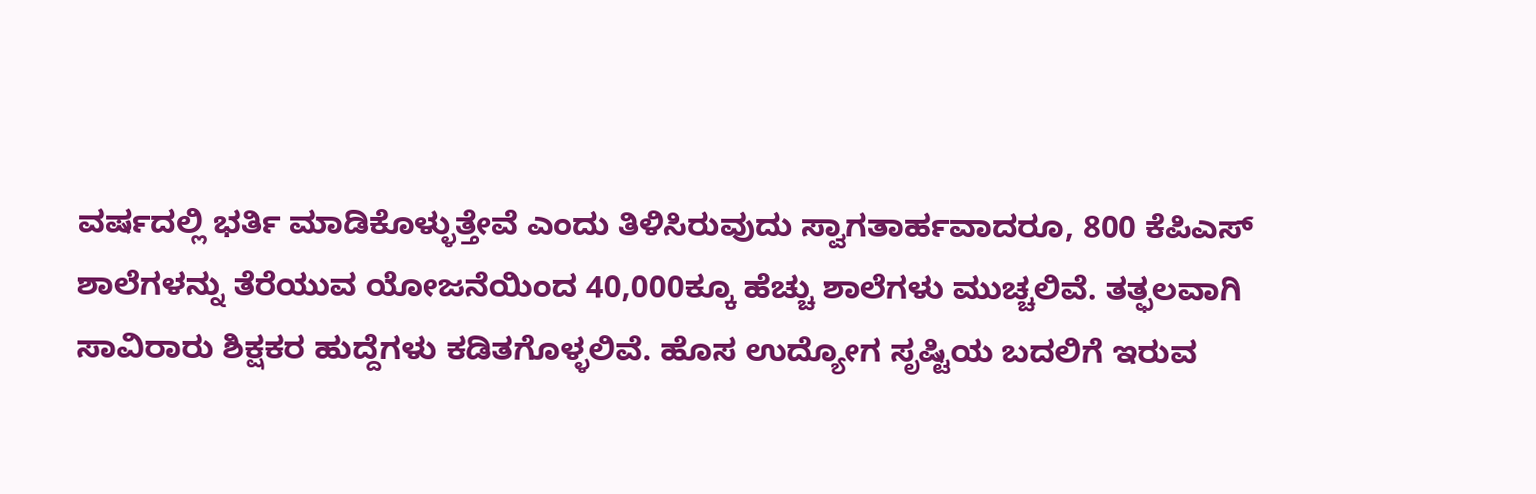ವರ್ಷದಲ್ಲಿ ಭರ್ತಿ ಮಾಡಿಕೊಳ್ಳುತ್ತೇವೆ ಎಂದು ತಿಳಿಸಿರುವುದು ಸ್ವಾಗತಾರ್ಹವಾದರೂ, 800 ಕೆಪಿಎಸ್ ಶಾಲೆಗಳನ್ನು ತೆರೆಯುವ ಯೋಜನೆಯಿಂದ 40,000ಕ್ಕೂ ಹೆಚ್ಚು ಶಾಲೆಗಳು ಮುಚ್ಚಲಿವೆ. ತತ್ಫಲವಾಗಿ ಸಾವಿರಾರು ಶಿಕ್ಷಕರ ಹುದ್ದೆಗಳು ಕಡಿತಗೊಳ್ಳಲಿವೆ. ಹೊಸ ಉದ್ಯೋಗ ಸೃಷ್ಟಿಯ ಬದಲಿಗೆ ಇರುವ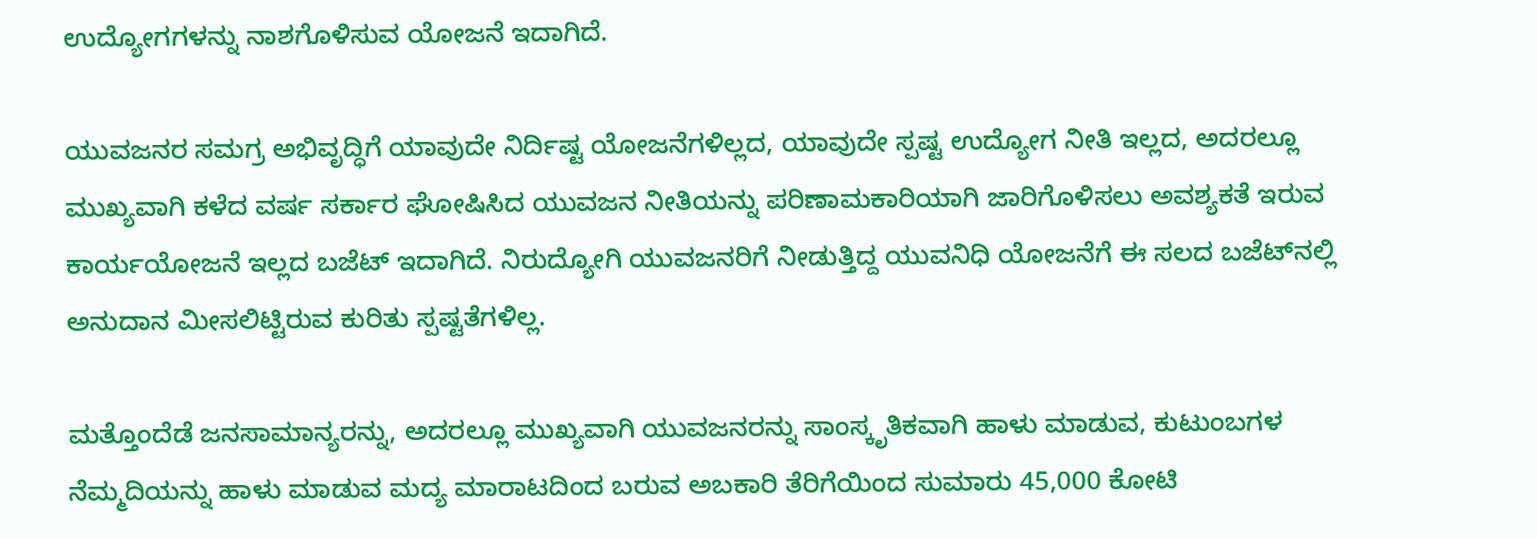ಉದ್ಯೋಗಗಳನ್ನು ನಾಶಗೊಳಿಸುವ ಯೋಜನೆ ಇದಾಗಿದೆ.

ಯುವಜನರ ಸಮಗ್ರ ಅಭಿವೃದ್ಧಿಗೆ ಯಾವುದೇ ನಿರ್ದಿಷ್ಟ ಯೋಜನೆಗಳಿಲ್ಲದ, ಯಾವುದೇ ಸ್ಪಷ್ಟ ಉದ್ಯೋಗ ನೀತಿ ಇಲ್ಲದ, ಅದರಲ್ಲೂ ಮುಖ್ಯವಾಗಿ ಕಳೆದ ವರ್ಷ ಸರ್ಕಾರ ಘೋಷಿಸಿದ ಯುವಜನ ನೀತಿಯನ್ನು ಪರಿಣಾಮಕಾರಿಯಾಗಿ ಜಾರಿಗೊಳಿಸಲು ಅವಶ್ಯಕತೆ ಇರುವ ಕಾರ್ಯಯೋಜನೆ ಇಲ್ಲದ ಬಜೆಟ್ ಇದಾಗಿದೆ. ನಿರುದ್ಯೋಗಿ ಯುವಜನರಿಗೆ ನೀಡುತ್ತಿದ್ದ ಯುವನಿಧಿ ಯೋಜನೆಗೆ ಈ ಸಲದ ಬಜೆಟ್‌ನಲ್ಲಿ ಅನುದಾನ ಮೀಸಲಿಟ್ಟಿರುವ ಕುರಿತು ಸ್ಪಷ್ಟತೆಗಳಿಲ್ಲ.

ಮತ್ತೊಂದೆಡೆ ಜನಸಾಮಾನ್ಯರನ್ನು, ಅದರಲ್ಲೂ ಮುಖ್ಯವಾಗಿ ಯುವಜನರನ್ನು ಸಾಂಸ್ಕೃತಿಕವಾಗಿ ಹಾಳು ಮಾಡುವ, ಕುಟುಂಬಗಳ ನೆಮ್ಮದಿಯನ್ನು ಹಾಳು ಮಾಡುವ ಮದ್ಯ ಮಾರಾಟದಿಂದ ಬರುವ ಅಬಕಾರಿ ತೆರಿಗೆಯಿಂದ ಸುಮಾರು 45,000 ಕೋಟಿ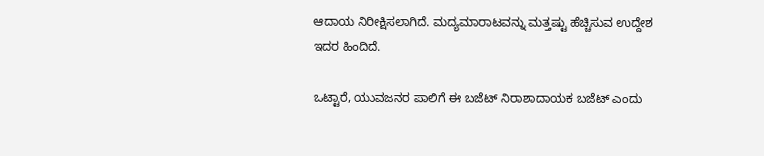ಆದಾಯ ನಿರೀಕ್ಷಿಸಲಾಗಿದೆ. ಮದ್ಯಮಾರಾಟವನ್ನು ಮತ್ತಷ್ಟು ಹೆಚ್ಚಿಸುವ ಉದ್ದೇಶ ಇದರ ಹಿಂದಿದೆ.

ಒಟ್ಟಾರೆ, ಯುವಜನರ ಪಾಲಿಗೆ ಈ ಬಜೆಟ್ ನಿರಾಶಾದಾಯಕ ಬಜೆಟ್ ಎಂದು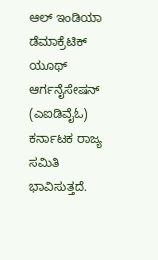ಆಲ್ ಇಂಡಿಯಾ ಡೆಮಾಕ್ರೆಟಿಕ್ ಯೂಥ್ ಆರ್ಗನೈಸೇಷನ್ (ಎಐಡಿವೈಓ) ಕರ್ನಾಟಕ ರಾಜ್ಯ ಸಮಿತಿ ಭಾವಿಸುತ್ತದೆ.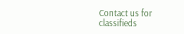Contact us for classifieds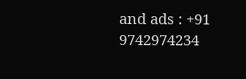and ads : +91 9742974234